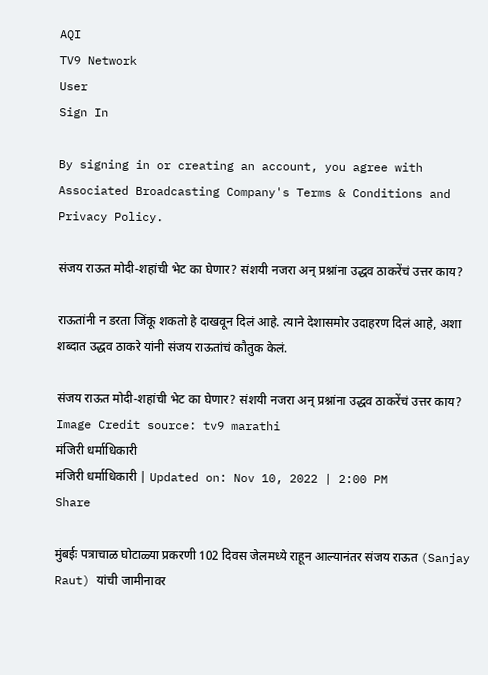AQI
TV9 Network
User
Sign In

By signing in or creating an account, you agree with Associated Broadcasting Company's Terms & Conditions and Privacy Policy.

संजय राऊत मोदी-शहांची भेट का घेणार? संशयी नजरा अन् प्रश्नांना उद्धव ठाकरेंचं उत्तर काय?

राऊतांनी न डरता जिंकू शकतो हे दाखवून दिलं आहे. त्याने देशासमोर उदाहरण दिलं आहे, अशा शब्दात उद्धव ठाकरे यांनी संजय राऊतांचं कौतुक केलं.

संजय राऊत मोदी-शहांची भेट का घेणार? संशयी नजरा अन् प्रश्नांना उद्धव ठाकरेंचं उत्तर काय?
Image Credit source: tv9 marathi
मंजिरी धर्माधिकारी
मंजिरी धर्माधिकारी | Updated on: Nov 10, 2022 | 2:00 PM
Share

मुंबईः पत्राचाळ घोटाळ्या प्रकरणी 102 दिवस जेलमध्ये राहून आल्यानंतर संजय राऊत (Sanjay Raut) यांची जामीनावर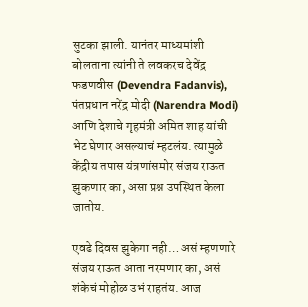सुटका झाली. यानंतर माध्यमांशी बोलताना त्यांनी ते लवकरच देवेंद्र फडणवीस (Devendra Fadanvis), पंतप्रधान नरेंद्र मोदी (Narendra Modi) आणि देशाचे गृहमंत्री अमित शाह यांची भेट घेणार असल्याचं म्हटलंय. त्यामुळे केंद्रीय तपास यंत्रणांसमोर संजय राऊत झुकणार का, असा प्रश्न उपस्थित केला जातोय.

एवढे दिवस झुकेगा नही… असं म्हणणारे संजय राऊत आता नरमणार का, असं शंकेचं मोहोळ उभं राहतंय. आज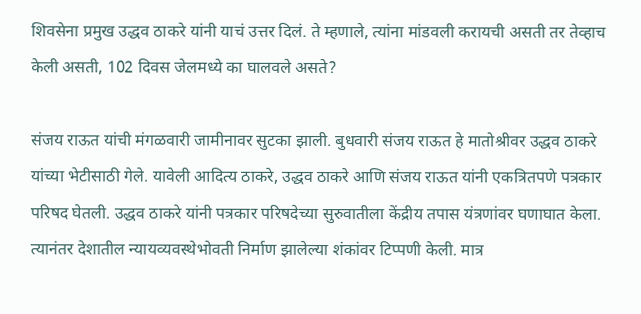शिवसेना प्रमुख उद्धव ठाकरे यांनी याचं उत्तर दिलं. ते म्हणाले, त्यांना मांडवली करायची असती तर तेव्हाच केली असती, 102 दिवस जेलमध्ये का घालवले असते?

संजय राऊत यांची मंगळवारी जामीनावर सुटका झाली. बुधवारी संजय राऊत हे मातोश्रीवर उद्धव ठाकरे यांच्या भेटीसाठी गेले. यावेली आदित्य ठाकरे, उद्धव ठाकरे आणि संजय राऊत यांनी एकत्रितपणे पत्रकार परिषद घेतली. उद्धव ठाकरे यांनी पत्रकार परिषदेच्या सुरुवातीला केंद्रीय तपास यंत्रणांवर घणाघात केला. त्यानंतर देशातील न्यायव्यवस्थेभोवती निर्माण झालेल्या शंकांवर टिप्पणी केली. मात्र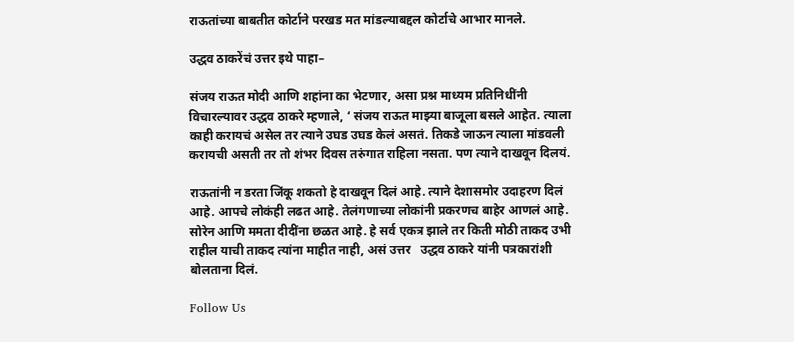राऊतांच्या बाबतीत कोर्टाने परखड मत मांडल्याबद्दल कोर्टाचे आभार मानले.

उद्धव ठाकरेंचं उत्तर इथे पाहा–

संजय राऊत मोदी आणि शहांना का भेटणार, असा प्रश्न माध्यम प्रतिनिधींनी विचारल्यावर उद्धव ठाकरे म्हणाले, ‘ संजय राऊत माझ्या बाजूला बसले आहेत. त्याला काही करायचं असेल तर त्याने उघड उघड केलं असतं. तिकडे जाऊन त्याला मांडवली करायची असती तर तो शंभर दिवस तरुंगात राहिला नसता. पण त्याने दाखवून दिलयं.

राऊतांनी न डरता जिंकू शकतो हे दाखवून दिलं आहे. त्याने देशासमोर उदाहरण दिलं आहे. आपचे लोकंही लढत आहे. तेलंगणाच्या लोकांनी प्रकरणच बाहेर आणलं आहे. सोरेन आणि ममता दीदींना छळत आहे. हे सर्व एकत्र झाले तर किती मोठी ताकद उभी राहील याची ताकद त्यांना माहीत नाही, असं उत्तर   उद्धव ठाकरे यांनी पत्रकारांशी बोलताना दिलं.

Follow Us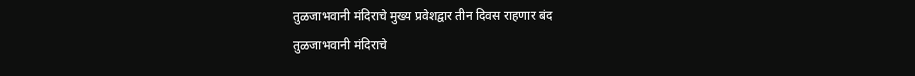तुळजाभवानी मंदिराचे मुख्य प्रवेशद्वार तीन दिवस राहणार बंद
तुळजाभवानी मंदिराचे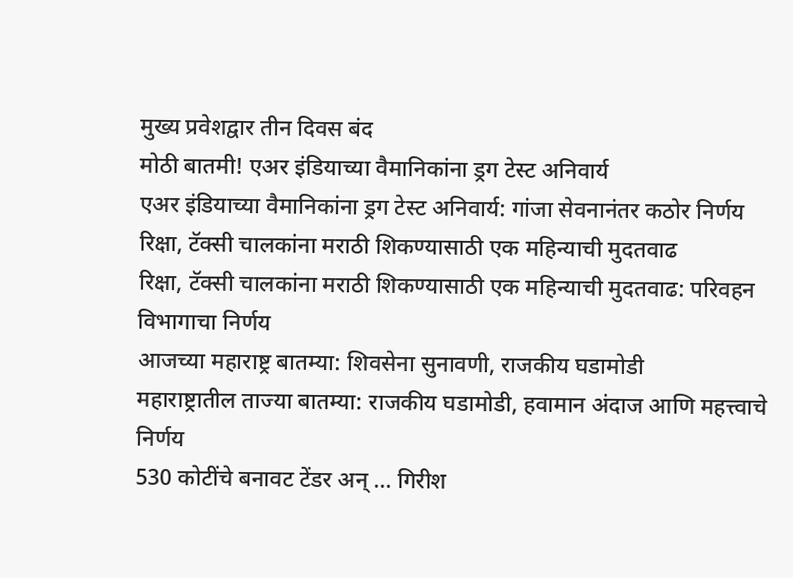मुख्य प्रवेशद्वार तीन दिवस बंद
मोठी बातमी! एअर इंडियाच्या वैमानिकांना ड्रग टेस्ट अनिवार्य
एअर इंडियाच्या वैमानिकांना ड्रग टेस्ट अनिवार्य: गांजा सेवनानंतर कठोर निर्णय
रिक्षा, टॅक्सी चालकांना मराठी शिकण्यासाठी एक महिन्याची मुदतवाढ
रिक्षा, टॅक्सी चालकांना मराठी शिकण्यासाठी एक महिन्याची मुदतवाढ: परिवहन विभागाचा निर्णय
आजच्या महाराष्ट्र बातम्या: शिवसेना सुनावणी, राजकीय घडामोडी
महाराष्ट्रातील ताज्या बातम्या: राजकीय घडामोडी, हवामान अंदाज आणि महत्त्वाचे निर्णय
530 कोटींचे बनावट टेंडर अन् ... गिरीश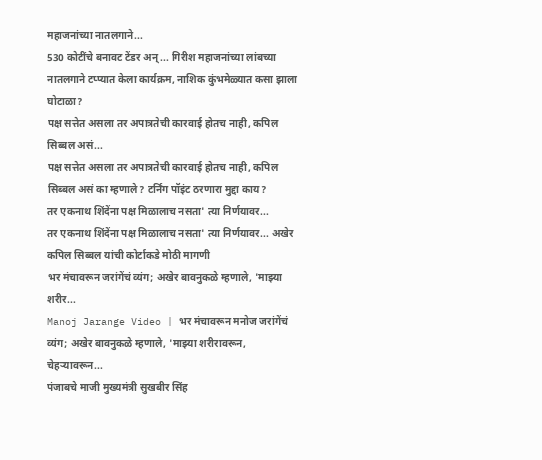महाजनांच्या नातलगाने...
530 कोटींचे बनावट टेंडर अन् ... गिरीश महाजनांच्या लांबच्या नातलगाने टप्प्यात केला कार्यक्रम, नाशिक कुंभमेळ्यात कसा झाला घोटाळा?
पक्ष सत्तेत असला तर अपात्रतेची कारवाई होतच नाही, कपिल सिब्बल असं...
पक्ष सत्तेत असला तर अपात्रतेची कारवाई होतच नाही, कपिल सिब्बल असं का म्हणाले? टर्निंग पॉइंट ठरणारा मुद्दा काय?
तर एकनाथ शिंदेंना पक्ष मिळालाच नसता' त्या निर्णयावर...
तर एकनाथ शिंदेंना पक्ष मिळालाच नसता' त्या निर्णयावर... अखेर कपिल सिब्बल यांची कोर्टाकडे मोठी मागणी
भर मंचावरून जरांगेंचं व्यंग; अखेर बावनुकळे म्हणाले, 'माझ्या शरीर...
Manoj Jarange Video | भर मंचावरून मनोज जरांगेंचं व्यंग; अखेर बावनुकळे म्हणाले, 'माझ्या शरीरावरून, चेहऱ्यावरून...
पंजाबचे माजी मुख्यमंत्री सुखबीर सिंह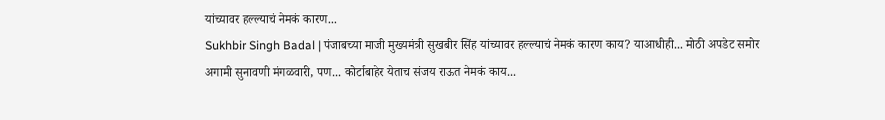यांच्यावर हल्ल्याचं नेमकं कारण...
Sukhbir Singh Badal | पंजाबच्या माजी मुख्यमंत्री सुखबीर सिंह यांच्यावर हल्ल्याचं नेमकं कारण काय? याआधीही... मोठी अपडेट समोर
अगामी सुनावणी मंगळवारी, पण... कोर्टाबाहेर येताच संजय राऊत नेमकं काय...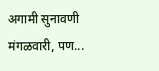अगामी सुनावणी मंगळवारी, पण...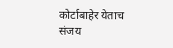कोर्टाबाहेर येताच संजय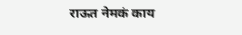राऊत नेमकं काय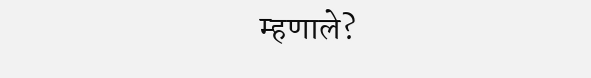म्हणाले?